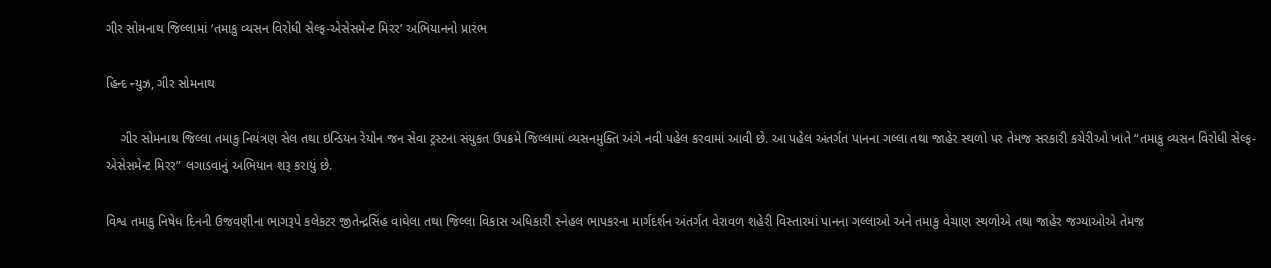ગીર સોમનાથ જિલ્લામાં ‘તમાકુ વ્યસન વિરોધી સેલ્ફ-એસેસમેન્ટ મિરર’ અભિયાનનો પ્રારંભ

હિન્દ ન્યુઝ, ગીર સોમનાથ

    ગીર સોમનાથ જિલ્લા તમાકુ નિયંત્રણ સેલ તથા ઇન્ડિયન રેયોન જન સેવા ટ્રસ્ટના સંયુકત ઉપક્રમે જિલ્લામાં વ્યસનમુક્તિ અંગે નવી પહેલ કરવામાં આવી છે. આ પહેલ અંતર્ગત પાનના ગલ્લા તથા જાહેર સ્થળો પર તેમજ સરકારી કચેરીઓ ખાતે “તમાકુ વ્યસન વિરોધી સેલ્ફ-એસેસમેન્ટ મિરર” લગાડવાનું અભિયાન શરૂ કરાયું છે.

વિશ્વ તમાકુ નિષેધ દિનની ઉજવણીના ભાગરૂપે કલેકટર જીતેન્દ્રસિંહ વાઘેલા તથા જિલ્લા વિકાસ અધિકારી સ્નેહલ ભાપકરના માર્ગદર્શન અંતર્ગત વેરાવળ શહેરી વિસ્તારમાં પાનના ગલ્લાઓ અને તમાકુ વેચાણ સ્થળોએ તથા જાહેર જગ્યાઓએ તેમજ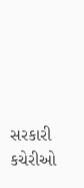સરકારી કચેરીઓ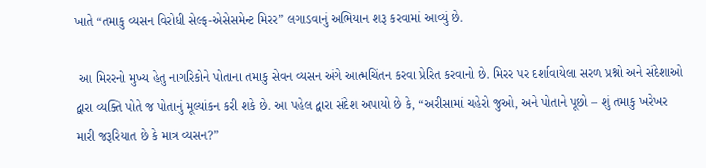ખાતે “તમાકુ વ્યસન વિરોધી સેલ્ફ-એસેસમેન્ટ મિરર” લગાડવાનું અભિયાન શરૂ કરવામાં આવ્યું છે.

 આ મિરરનો મુખ્ય હેતુ નાગરિકોને પોતાના તમાકુ સેવન વ્યસન અંગે આત્મચિંતન કરવા પ્રેરિત કરવાનો છે. મિરર પર દર્શાવાયેલા સરળ પ્રશ્નો અને સંદેશાઓ દ્વારા વ્યક્તિ પોતે જ પોતાનું મૂલ્યાંકન કરી શકે છે. આ પહેલ દ્વારા સંદેશ અપાયો છે કે, “અરીસામાં ચહેરો જુઓ, અને પોતાને પૂછો – શું તમાકુ ખરેખર મારી જરૂરિયાત છે કે માત્ર વ્યસન?”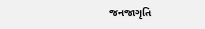જનજાગૃતિ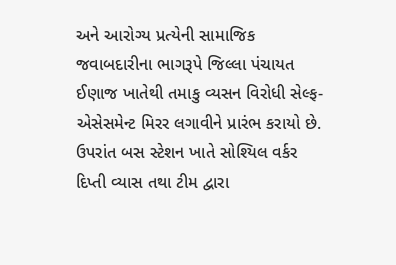અને આરોગ્ય પ્રત્યેની સામાજિક જવાબદારીના ભાગરૂપે જિલ્લા પંચાયત ઈણાજ ખાતેથી તમાકુ વ્યસન વિરોધી સેલ્ફ-એસેસમેન્ટ મિરર લગાવીને પ્રારંભ કરાયો છે. ઉપરાંત બસ સ્ટેશન ખાતે સોશ્યિલ વર્કર દિપ્તી વ્યાસ તથા ટીમ દ્વારા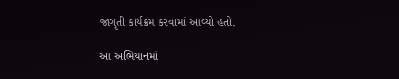જાગૃતી કાર્યક્રમ કરવામાં આવ્યો હતો.

આ અભિયાનમાં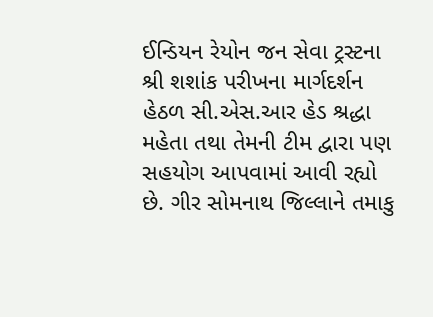ઈન્ડિયન રેયોન જન સેવા ટ્રસ્ટના શ્રી શશાંક પરીખના માર્ગદર્શન હેઠળ સી.એસ.આર હેડ શ્રદ્ધા મહેતા તથા તેમની ટીમ દ્વારા પણ સહયોગ આપવામાં આવી રહ્યો છે. ગીર સોમનાથ જિલ્લાને તમાકુ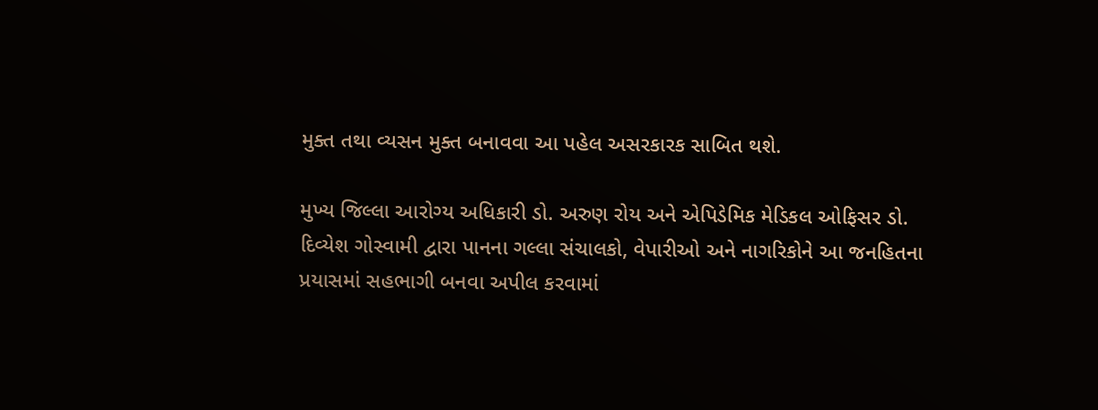મુક્ત તથા વ્યસન મુક્ત બનાવવા આ પહેલ અસરકારક સાબિત થશે.

મુખ્ય જિલ્લા આરોગ્ય અધિકારી ડો. અરુણ રોય અને એપિડેમિક મેડિકલ ઓફિસર ડો. દિવ્યેશ ગોસ્વામી દ્વારા પાનના ગલ્લા સંચાલકો, વેપારીઓ અને નાગરિકોને આ જનહિતના પ્રયાસમાં સહભાગી બનવા અપીલ કરવામાં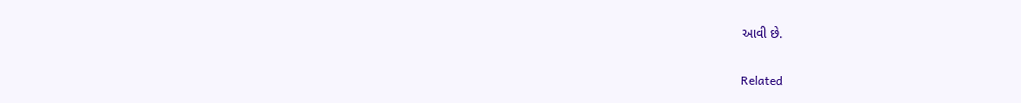આવી છે.

Related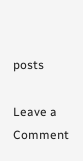posts

Leave a Comment